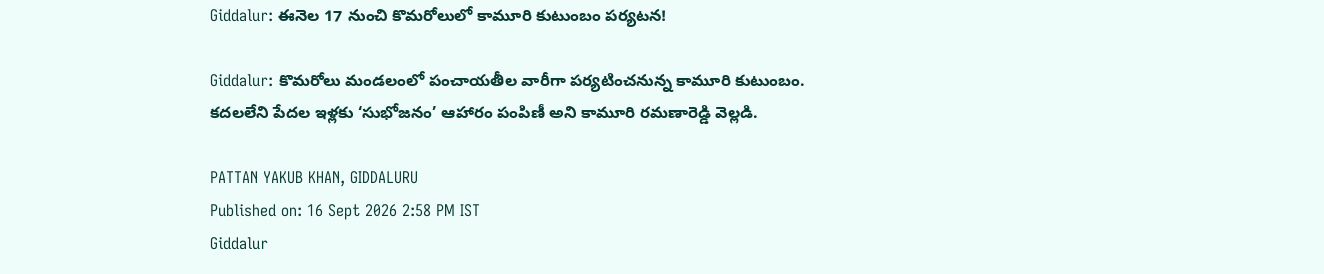Giddalur: ఈనెల 17 నుంచి కొమరోలులో కామూరి కుటుంబం పర్యటన!

Giddalur: కొమరోలు మండలంలో పంచాయతీల వారీగా పర్యటించనున్న కామూరి కుటుంబం. కదలలేని పేదల ఇళ్లకు ‘సుభోజనం’ ఆహారం పంపిణీ అని కామూరి రమణారెడ్డి వెల్లడి.

PATTAN YAKUB KHAN, GIDDALURU
Published on: 16 Sept 2026 2:58 PM IST
Giddalur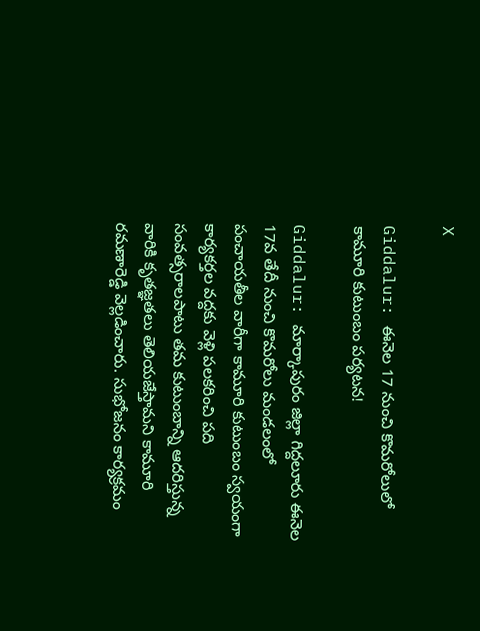X

Giddalur: ఈనెల 17 నుంచి కొమరోలులో కామూరి కుటుంబం పర్యటన!

Giddalur: మార్కాపురం జిల్లా గిద్దలూరు ఈనెల 17వ తేదీ నుంచి కొమరోలు మండలంలో పంచాయతీల వారీగా కామూరి కుటుంబం స్వయంగా కార్యకర్తల వద్దకు వెళ్లి పలకరించి పది సంవత్సరాలపాటు తమ కుటుంబాన్ని ఆదరిస్తున్న వారికి కృతజ్ఞతలు తెలియజేస్తామని కామూరి రమణారెడ్డి వెల్లడించారు. సుభోజనం కార్యక్రమం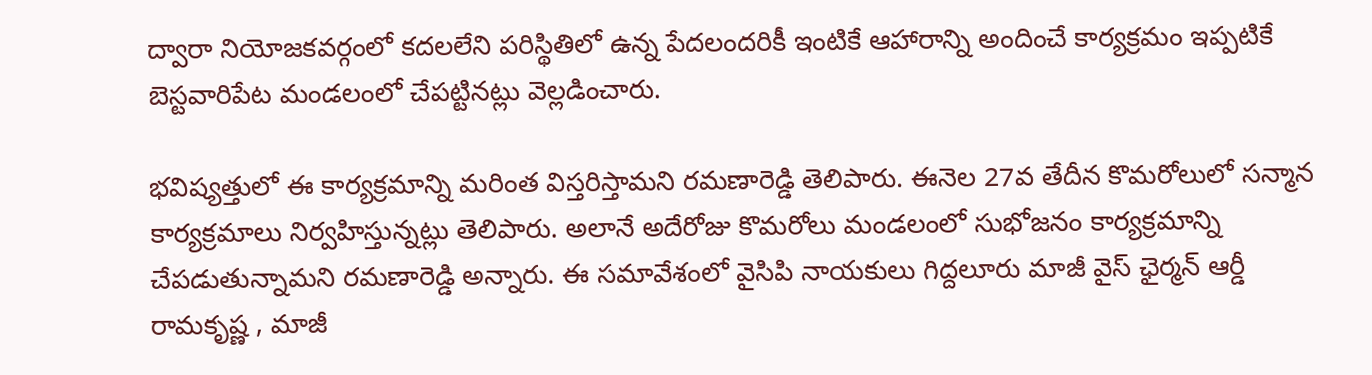ద్వారా నియోజకవర్గంలో కదలలేని పరిస్థితిలో ఉన్న పేదలందరికీ ఇంటికే ఆహారాన్ని అందించే కార్యక్రమం ఇప్పటికే బెస్టవారిపేట మండలంలో చేపట్టినట్లు వెల్లడించారు.

భవిష్యత్తులో ఈ కార్యక్రమాన్ని మరింత విస్తరిస్తామని రమణారెడ్డి తెలిపారు. ఈనెల 27వ తేదీన కొమరోలులో సన్మాన కార్యక్రమాలు నిర్వహిస్తున్నట్లు తెలిపారు. అలానే అదేరోజు కొమరోలు మండలంలో సుభోజనం కార్యక్రమాన్ని చేపడుతున్నామని రమణారెడ్డి అన్నారు. ఈ సమావేశంలో వైసిపి నాయకులు గిద్దలూరు మాజీ వైస్ ఛైర్మన్ ఆర్డీ రామకృష్ణ , మాజీ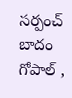సర్పంచ్ బాదం గోపాల్ ,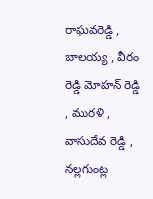రాఘవరెడ్డి , బాలయ్య , వీరం రెడ్డి మోహన్ రెడ్డి , మురళి , వాసుదేవ రెడ్డి , నల్లగుంట్ల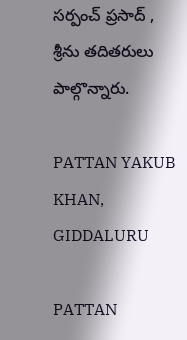సర్పంచ్ ప్రసాద్ , శ్రీను తదితరులు పాల్గొన్నారు.

PATTAN YAKUB KHAN, GIDDALURU

PATTAN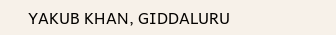YAKUB KHAN, GIDDALURU